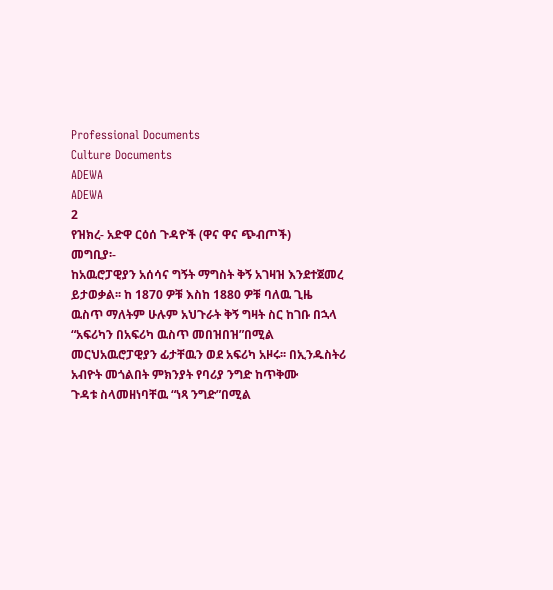Professional Documents
Culture Documents
ADEWA
ADEWA
2
የዝክረ- አድዋ ርዕሰ ጉዳዮች (ዋና ዋና ጭብጦች)
መግቢያ፡-
ከአዉሮፓዊያን አሰሳና ግኝት ማግስት ቅኝ አገዛዝ እንደተጀመረ ይታወቃል፡፡ ከ 1870 ዎቹ እስከ 1880 ዎቹ ባለዉ ጊዜ
ዉስጥ ማለትም ሁሉም አህጉራት ቅኝ ግዛት ስር ከገቡ በኋላ “አፍሪካን በአፍሪካ ዉስጥ መበዝበዝ”በሚል
መርህአዉሮፓዊያን ፊታቸዉን ወደ አፍሪካ አዞሩ፡፡ በኢንዱስትሪ አብዮት መጎልበት ምክንያት የባሪያ ንግድ ከጥቅሙ
ጉዳቱ ስላመዘነባቸዉ “ነጻ ንግድ”በሚል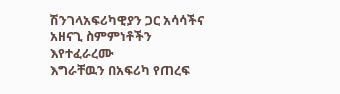ሽንገላአፍሪካዊያን ጋር አሳሳችና አዘናጊ ስምምነቶችን እየተፈራረሙ
እግራቸዉን በአፍሪካ የጠረፍ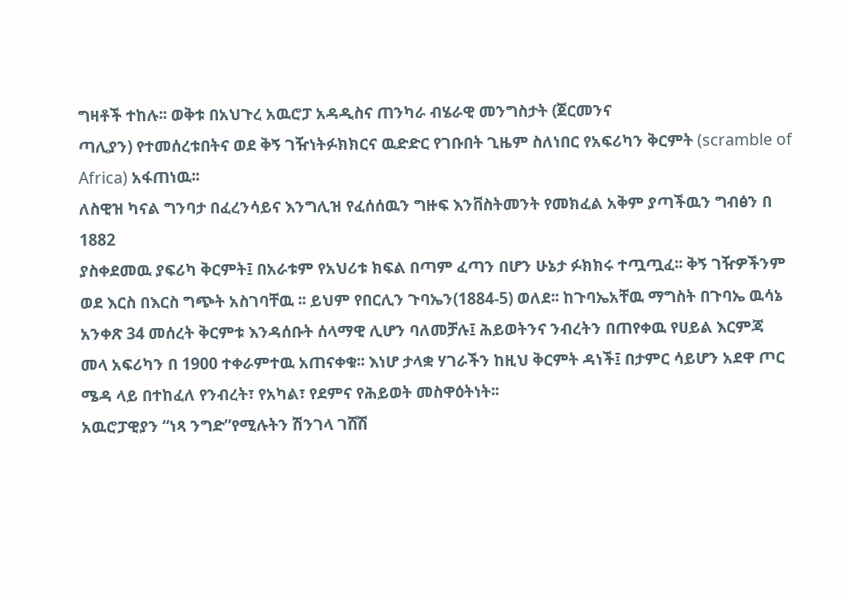ግዛቶች ተከሉ፡፡ ወቅቱ በአህጉረ አዉሮፓ አዳዲስና ጠንካራ ብሄራዊ መንግስታት (ጀርመንና
ጣሊያን) የተመሰረቱበትና ወደ ቅኝ ገዥነትፉክክርና ዉድድር የገቡበት ጊዜም ስለነበር የአፍሪካን ቅርምት (scramble of
Africa) አፋጠነዉ፡፡
ለስዊዝ ካናል ግንባታ በፈረንሳይና እንግሊዝ የፈሰሰዉን ግዙፍ እንቨስትመንት የመክፈል አቅም ያጣችዉን ግብፅን በ 1882
ያስቀደመዉ ያፍሪካ ቅርምት፤ በአራቱም የአህሪቱ ክፍል በጣም ፈጣን በሆን ሁኔታ ፉክክሩ ተጧጧፈ፡፡ ቅኝ ገዥዎችንም
ወደ እርስ በእርስ ግጭት አስገባቸዉ ፡፡ ይህም የበርሊን ጉባኤን(1884-5) ወለደ፡፡ ከጉባኤአቸዉ ማግስት በጉባኤ ዉሳኔ
አንቀጽ 34 መሰረት ቅርምቱ እንዳሰቡት ሰላማዊ ሊሆን ባለመቻሉ፤ ሕይወትንና ንብረትን በጠየቀዉ የሀይል እርምጃ
መላ አፍሪካን በ 1900 ተቀራምተዉ አጠናቀቁ፡፡ እነሆ ታላቋ ሃገራችን ከዚህ ቅርምት ዳነች፤ በታምር ሳይሆን አደዋ ጦር
ሜዳ ላይ በተከፈለ የንብረት፣ የአካል፣ የደምና የሕይወት መስዋዕትነት፡፡
አዉሮፓዊያን “ነጻ ንግድ”የሚሉትን ሽንገላ ገሸሽ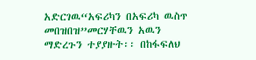አድርገዉ“አፍሪካን በአፍሪካ ዉስጥ መበዝበዝ”መርሃቸዉን አዉን
ማድረጉን ተያያዙት፡፡ በከፋፍለህ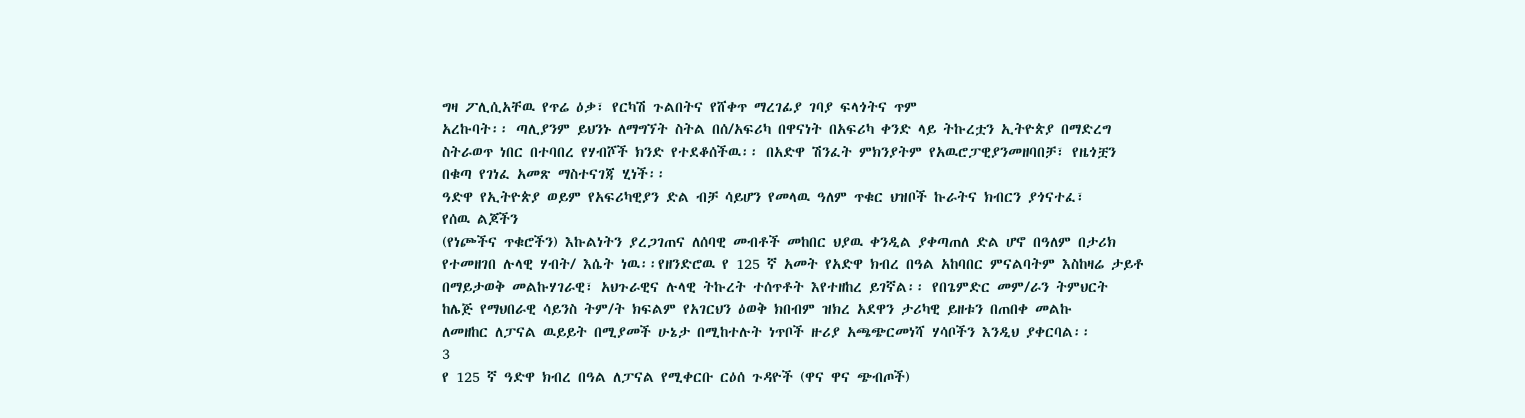ግዛ ፖሊሲአቸዉ የጥሬ ዕቃ፣ የርካሽ ጉልበትና የሸቀጥ ማረገፊያ ገባያ ፍላጎትና ጥም
አረኩባት፡፡ ጣሊያንም ይህንኑ ለማግኘት ስትል በሰ/አፍሪካ በዋናነት በአፍሪካ ቀንድ ላይ ትኩረቷን ኢትዮጵያ በማድረግ
ስትራወጥ ነበር በተባበረ የሃብሾች ክንድ የተደቆሰችዉ፡፡ በአድዋ ሽንፈት ምክንያትም የአዉሮፓዊያንመዘባበቻ፣ የዜጎቿን
በቁጣ የገነፈ አመጽ ማስተናገጃ ሂነች፡፡
ዓድዋ የኢትዮጵያ ወይም የአፍሪካዊያን ድል ብቻ ሳይሆን የመላዉ ዓለም ጥቁር ህዝቦች ኩራትና ክብርን ያጎናተፈ፣
የሰዉ ልጆችን
(የነጮችና ጥቁሮችን) እኩልነትን ያረጋገጠና ለሰባዊ መብቶች መከበር ህያዉ ቀንዲል ያቀጣጠለ ድል ሆኖ በዓለም በታሪክ
የተመዘገበ ሉላዊ ሃብት/ እሴት ነዉ፡፡የዘንድሮዉ የ 125 ኛ አመት የአድዋ ክብረ በዓል አከባበር ምናልባትም እስከዛሬ ታይቶ
በማይታወቅ መልኩሃገራዊ፣ አህጉራዊና ሉላዊ ትኩረት ተሰጥቶት እየተዘከረ ይገኛል፡፡ የበጌምድር መም/ራን ትምህርት
ከሌጅ የማህበራዊ ሳይንስ ትም/ት ክፍልም የአገርህን ዕወቅ ክበብም ዝክረ አደዋን ታሪካዊ ይዘቱን በጠበቀ መልኩ
ለመዘከር ለፓናል ዉይይት በሚያመች ሁኔታ በሚከተሉት ነጥቦች ዙሪያ አጫጭርመነሻ ሃሳቦችን እንዲህ ያቀርባል፡፡
3
የ 125 ኛ ዓድዋ ክብረ በዓል ለፓናል የሚቀርቡ ርዕሰ ጉዳዮች (ዋና ዋና ጭብጦች)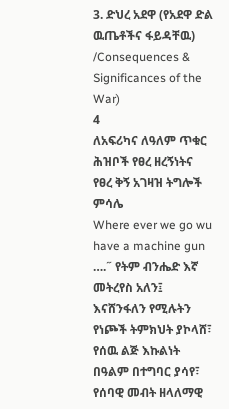3. ድህረ አደዋ (የአደዋ ድል ዉጤቶችና ፋይዳቸዉ) /Consequences & Significances of the War)
4
ለአፍሪካና ለዓለም ጥቁር ሕዝቦች የፀረ ዘረኝነትና የፀረ ቅኝ አገዛዝ ትግሎች ምሳሌ
Where ever we go wu have a machine gun ….˝ የትም ብንሔድ እኛ መትረየስ አለን፤ እናሸንፋለን የሚሉትን
የነጮች ትምክህት ያኮላሸ፣
የሰዉ ልጅ እኩልነት በዓልም በተግባር ያሳየ፣ የሰባዊ መብት ዘላለማዊ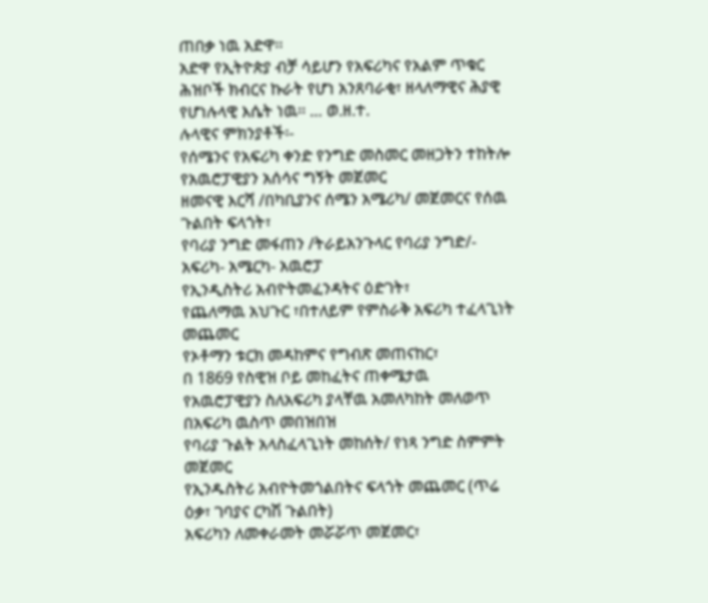ጠበቃ ነዉ አድዋ፡፡
አድዋ የኢትዮጵያ ብቻ ሳይሆን የአፍሪካና የአልም ጥቁር ሕዝቦች ክብርና ኩራት የሆነ አንጸባራቂ፣ ዘላለማዊና ሕያዊ
የሆነሉላዊ እሴት ነዉ፡፡ … ወ.ዘ.ተ.
ሉላዊና ምክንያቶች፡-
የሰሜንና የአፍሪካ ቀንድ የንግድ መስመር መዘጋትን ተከትሎ የአዉሮፓዊያን አሰሳና ግኝት መጀመር
ዘመናዊ እርሻ /በካቢያንና ሰሜን አሜሪካ/ መጀመርና የሰዉ ጉልበት ፍላጎት፣
የባሪያ ንግድ መፋጠን /ትራይአንጉላር የባሪያ ንግድ/- አፍሪካ- አሜርካ- አዉሮፓ
የኢንዲስትሪ አብዮትመፈንዳትና ዕድገት፣
የጨለማዉ አህጉር ፣በተለይም የምስራቅ አፍሪካ ተፈላጊነት መጨመር
የኦቶማን ቱርክ መዳከምና የግብጽ መጠናከር፣
በ 1869 የስዊዝ ቦይ መከፈትና ጠቀሜታዉ
የአዉሮፓዊያን ስለአፍሪካ ያላቸዉ አመለካከት መለወጥ በአፍሪካ ዉስጥ መበዝበዝ
የባሪያ ጉልት አላስፈላጊነት መከሰት/ የነጻ ንግድ ስምምት መጀመር
የኢንዱስትሪ አብዮትመጎልበትና ፍላጎት መጨመር (ጥሬ ዕቃ፣ ገባያና ርካሽ ጉልበት)
አፍሪካን ለመቀራመት መሯሯጥ መጀመር፣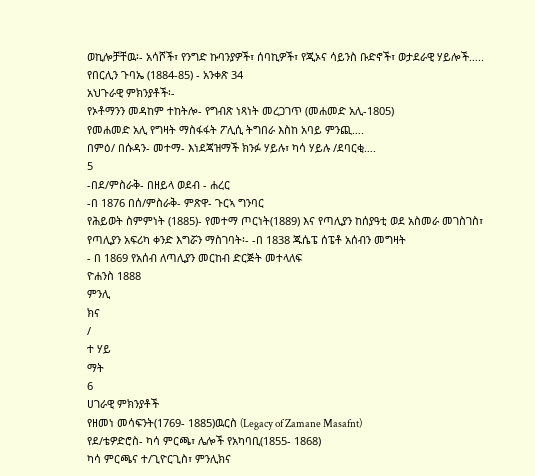ወኪሎቻቸዉ፡- አሳሾች፣ የንግድ ኩባንያዎች፣ ሰባኪዎች፣ የጂኦና ሳይንስ ቡድኖች፣ ወታደራዊ ሃይሎች…..
የበርሊን ጉባኤ (1884-85) - አንቀጽ 34
አህጉራዊ ምክንያቶች፡-
የኦቶማንን መዳከም ተከትሎ- የግብጽ ነጻነት መረጋገጥ (መሐመድ አሊ-1805)
የመሐመድ አሊ የግዛት ማስፋፋት ፖሊሲ ትግበራ እስከ አባይ ምንጪ….
በምዕ/ በሱዳን- መተማ- እነደጃዝማች ክንፉ ሃይሉ፣ ካሳ ሃይሉ /ደባርቂ….
5
-በደ/ምስራቅ- በዘይላ ወደብ - ሐረር
-በ 1876 በሰ/ምስራቅ- ምጽዋ- ጉርኣ ግንባር
የሕይወት ስምምነት (1885)- የመተማ ጦርነት(1889) እና የጣሊያን ከሰያዓቲ ወደ አስመራ መገስገስ፣
የጣሊያን አፍሪካ ቀንድ እግሯን ማስገባት፡- -በ 1838 ጁሴፔ ሰፔቶ አሰብን መግዛት
- በ 1869 የአሰብ ለጣሊያን መርከብ ድርጅት መተላለፍ
ዮሐንስ 1888
ምንሊ
ክና
/
ተ ሃይ
ማት
6
ሀገራዊ ምክንያቶች
የዘመነ መሳፍንት(1769- 1885)ዉርስ (Legacy of Zamane Masafnt)
የደ/ቴዎድሮስ- ካሳ ምርጫ፣ ሌሎች የአካባቢ(1855- 1868)
ካሳ ምርጫና ተ/ጊዮርጊስ፣ ምንሊክና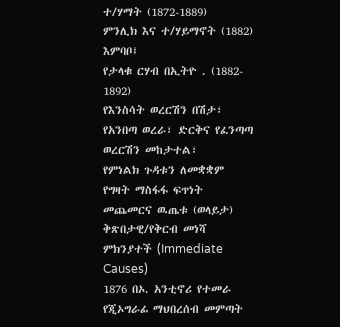ተ/ሃማት (1872-1889)
ምንሊክ እና ተ/ሃይማኖት (1882) እምባቦ፤
የታላቁ ርሃብ በኢትዮ . (1882- 1892)
የእንስሳት ወረርሽን በሽታ፣ የአንበጣ ወረራ፣ ድርቅና የፈንጣጣ ወረርሽን መከታተል፣
የምነልክ ጉዳቱን ለመቋቋም የግዛት ማስፋፋ ፍጥነት መጨመርና ዉጤቱ (ወላይታ)
ቅጽበታዊ/የቅርብ መነሻ ምክንያተች (Immediate Causes)
1876 በኦ. አንቲኖሪ የተመራ የጂኦግራፊ ማህበረሰብ መምጣት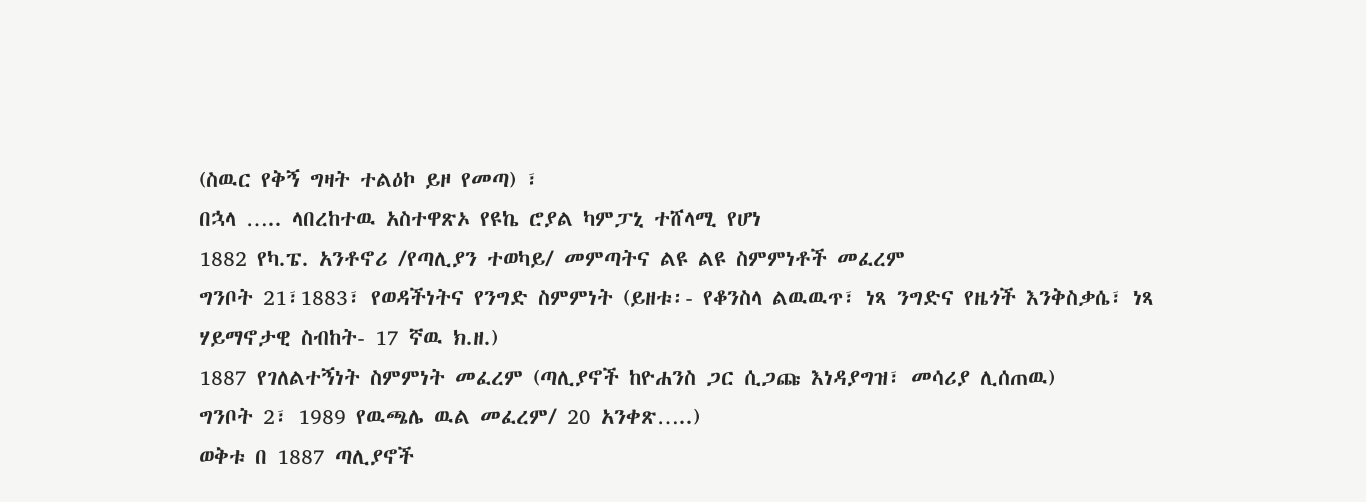(ስዉር የቅኝ ግዛት ተልዕኮ ይዞ የመጣ) ፣
በኋላ ….. ላበረከተዉ አስተዋጽኦ የዩኬ ሮያል ካምፓኒ ተሸላሚ የሆነ
1882 የካ.ፔ. አንቶኖሪ /የጣሊያን ተወካይ/ መምጣትና ልዩ ልዩ ስምምነቶች መፈረም
ግንቦት 21፣1883፣ የወዳችነትና የንግድ ስምምነት (ይዘቱ፡- የቆንስላ ልዉዉጥ፣ ነጻ ንግድና የዜጎች እንቅስቃሴ፣ ነጻ
ሃይማኖታዊ ስብከት- 17 ኛዉ ክ.ዘ.)
1887 የገለልተኝነት ስምምነት መፈረም (ጣሊያኖች ከዮሐንስ ጋር ሲጋጩ እነዳያግዝ፣ መሳሪያ ሊሰጠዉ)
ግንቦት 2፣ 1989 የዉጫሌ ዉል መፈረም/ 20 አንቀጽ…..)
ወቅቱ በ 1887 ጣሊያኖች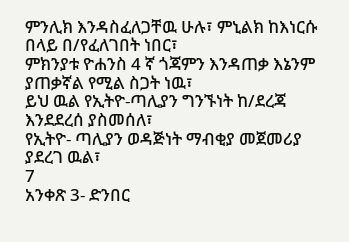ምንሊክ እንዳስፈለጋቸዉ ሁሉ፣ ምኒልክ ከእነርሱ በላይ በ/የፈለገበት ነበር፣
ምክንያቱ ዮሐንስ 4 ኛ ጎጃምን እንዳጠቃ እኔንም ያጠቃኛል የሚል ስጋት ነዉ፣
ይህ ዉል የኢትዮ-ጣሊያን ግንኙነት ከ/ደረጃ እንደደረሰ ያስመሰለ፣
የኢትዮ- ጣሊያን ወዳጅነት ማብቂያ መጀመሪያ ያደረገ ዉል፣
7
አንቀጽ 3- ድንበር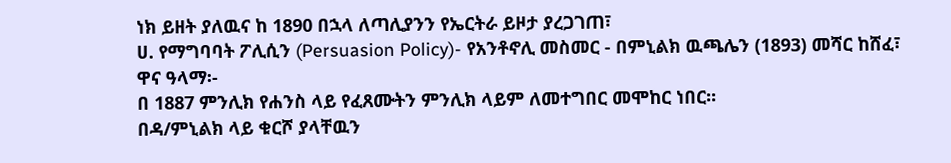ነክ ይዘት ያለዉና ከ 1890 በኋላ ለጣሊያንን የኤርትራ ይዞታ ያረጋገጠ፣
ሀ. የማግባባት ፖሊሲን (Persuasion Policy)- የአንቶኖሊ መስመር - በምኒልክ ዉጫሌን (1893) መሻር ከሸፈ፣
ዋና ዓላማ፡-
በ 1887 ምንሊክ የሐንስ ላይ የፈጸሙትን ምንሊክ ላይም ለመተግበር መሞከር ነበር፡፡
በዳ/ምኒልክ ላይ ቁርሾ ያላቸዉን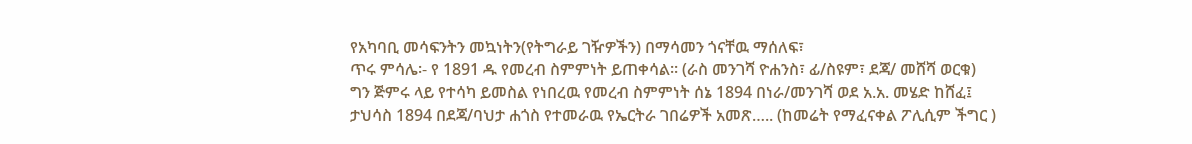የአካባቢ መሳፍንትን መኳነትን(የትግራይ ገዥዎችን) በማሳመን ጎናቸዉ ማሰለፍ፣
ጥሩ ምሳሌ፡- የ 1891 ዱ የመረብ ስምምነት ይጠቀሳል፡፡ (ራስ መንገሻ ዮሐንስ፣ ፊ/ስዩም፣ ደጃ/ መሸሻ ወርቁ)
ግን ጅምሩ ላይ የተሳካ ይመስል የነበረዉ የመረብ ስምምነት ሰኔ 1894 በነራ/መንገሻ ወደ አ.አ. መሄድ ከሸፈ፤
ታህሳስ 1894 በደጃ/ባህታ ሐጎስ የተመራዉ የኤርትራ ገበሬዎች አመጽ….. (ከመሬት የማፈናቀል ፖሊሲም ችግር )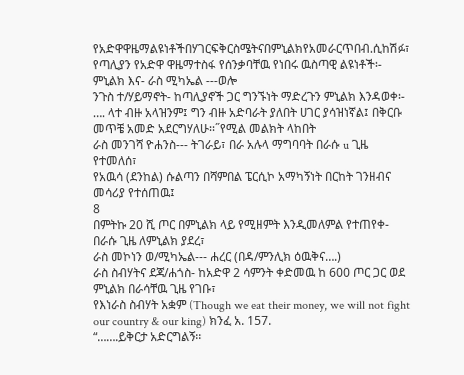የአድዋዋዜማልዩነቶችበሃገርፍቅርስሜትናበምኒልክየአመራርጥበብ.ሲከሽፉ፣
የጣሊያን የአድዋ ዋዜማተስፋ የሰንቃባቸዉ የነበሩ ዉስጣዊ ልዩነቶች፡-
ምኒልክ እና- ራስ ሚካኤል ---ወሎ
ንጉስ ተ/ሃይማኖት- ከጣሊያኖች ጋር ግንኙነት ማድረጉን ምኒልክ እንዳወቀ፡-
…. ላተ ብዙ አላዝንም፤ ግን ብዙ አድባራት ያለበት ሀገር ያሳዝነኛል፤ በቅርቡ መጥቼ አመድ አደርግሃለሁ፡፡˝የሚል መልክት ላከበት
ራስ መንገሻ ዮሐንስ--- ትገራይ፣ በራ አሉላ ማግባባት በራሱ u ጊዜ የተመለሰ፣
የአዉሳ (ደንከል) ሱልጣን በሻምበል ፔርሲኮ አማካኝነት በርከት ገንዘብና መሳሪያ የተሰጠዉ፤
8
በምትኩ 20 ሺ ጦር በምኒልክ ላይ የሚዘምት እንዲመለምል የተጠየቀ- በራሱ ጊዜ ለምኒልክ ያደረ፣
ራስ መኮነን ወ/ሚካኤል--- ሐረር (በዳ/ምንሊክ ዕዉቅና….)
ራስ ስብሃትና ደጃ/ሐጎስ- ከአድዋ 2 ሳምንት ቀድመዉ ከ 600 ጦር ጋር ወደ ምኒልክ በራሳቸዉ ጊዜ የገቡ፣
የእነራስ ስብሃት አቋም (Though we eat their money, we will not fight our country & our king) ክንፈ አ. 157.
“…….ይቅርታ አድርግልኝ፡፡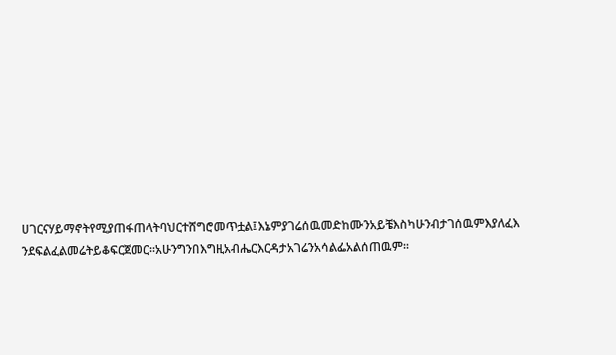ሀገርናሃይማኖትየሚያጠፋጠላትባህርተሸግሮመጥቷል፤እኔምያገሬሰዉመድከሙንአይቼእስካሁንብታገሰዉምእያለፈእ
ንደፍልፈልመሬትይቆፍርጀመር፡፡አሁንግንበእግዚአብሔርእርዳታአገሬንአሳልፌአልሰጠዉም፡፡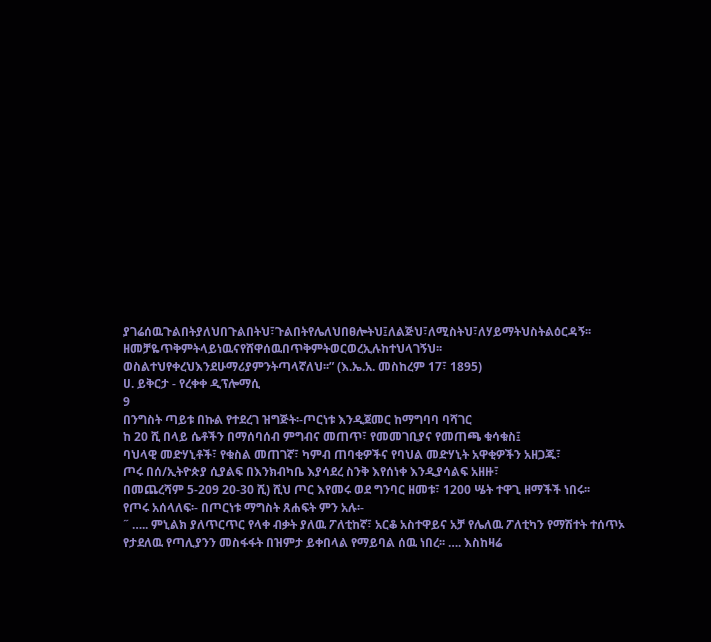ያገሬሰዉጉልበትያለህበጉልበትህ፣ጉልበትየሌለህበፀሎትህ፤ለልጅህ፣ለሚስትህ፣ለሃይማትህስትልዕርዳኝ፡፡
ዘመቻዬጥቅምትላይነዉናየሸዋሰዉበጥቅምትወርወረኢሉከተህላገኝህ፡፡
ወስልተህየቀረህእንደሁማሪያምንትጣላኛለህ፡፡” (እ.ኤ.አ. መስከረም 17፣ 1895)
ሀ. ይቅርታ - የረቀቀ ዲፕሎማሲ
9
በንግስት ጣይቱ በኩል የተደረገ ዝግጅት፡-ጦርነቱ እንዲጀመር ከማግባባ ባሻገር
ከ 20 ሺ በላይ ሴቶችን በማሰባሰብ ምግብና መጠጥ፣ የመመገቢያና የመጠጫ ቁሳቁስ፤
ባህላዊ መድሃኒቶች፣ የቁስል መጠገኛ፣ ካምብ ጠባቂዎችና የባህል መድሃኒት አዋቂዎችን አዘጋጁ፣
ጦሩ በሰ/ኢትዮጵያ ሲያልፍ በእንክብካቤ እያሳደረ ስንቅ እየሰነቀ እንዲያሳልፍ አዘዙ፣
በመጨረሻም 5-209 20-30 ሺ) ሺህ ጦር እየመሩ ወደ ግንባር ዘመቱ፣ 1200 ሤት ተዋጊ ዘማችች ነበሩ፡፡
የጦሩ አሰላለፍ፡- በጦርነቱ ማግስት ጸሐፍት ምን አሉ፡-
˝ ….. ምኒልክ ያለጥርጥር የላቀ ብቃት ያለዉ ፖለቲከኛ፣ አርቆ አስተዋይና አቻ የሌለዉ ፖለቲካን የማሽተት ተሰጥኦ
የታደለዉ የጣሊያንን መስፋፋት በዝምታ ይቀበላል የማይባል ሰዉ ነበረ፡፡ …. እስከዛሬ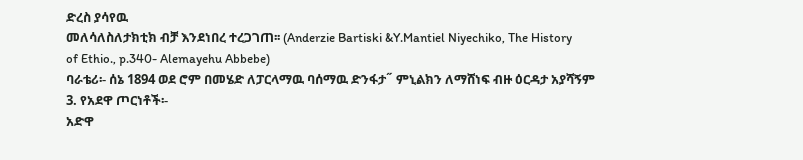ድረስ ያሳየዉ
መለሳለስለታክቲክ ብቻ እንደነበረ ተረጋገጠ፡፡ (Anderzie Bartiski &Y.Mantiel Niyechiko, The History
of Ethio., p.340- Alemayehu Abbebe)
ባራቴሪ፡- ሰኔ 1894 ወደ ሮም በመሄድ ለፓርላማዉ ባሰማዉ ድንፋታ˝ ምኒልክን ለማሸነፍ ብዙ ዕርዳታ አያሻኝም
3. የአደዋ ጦርነቶች፡-
አድዋ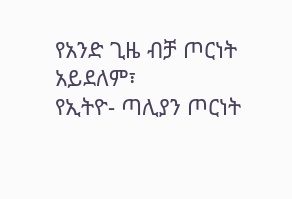የአንድ ጊዜ ብቻ ጦርነት አይደለም፣
የኢትዮ- ጣሊያን ጦርነት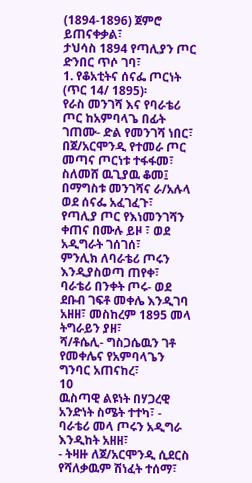(1894-1896) ጀምሮ ይጠናቀቃል፣
ታህሳስ 1894 የጣሊያን ጦር ድንበር ጥሶ ገባ፣
1. የቆአቲትና ሰናፌ ጦርነት (ጥር 14/ 1895)፡
የራስ መንገሻ እና የባራቴሪ ጦር ከአምባላጌ በፊት ገጠሙ- ድል የመንገሻ ነበር፣
በጀ/አርሞንዲ የተመራ ጦር መጣና ጦርነቱ ተፋፋመ፣
ስለመሸ ዉጊያዉ ቆመ፤ በማግስቱ መንገሻና ራ/አሉላ ወደ ሰናፌ አፈገፈጉ፣
የጣሊያ ጦር የእነመንገሻን ቀጠና በሙሉ ይዞ ፣ ወደ አዲግራት ገሰገሰ፣
ምንሊክ ለባራቴሪ ጦሩን እንዲያስወጣ ጠየቀ፣
ባራቴሪ በንቀት ጦሩ- ወደ ደቡብ ገፍቶ መቀሌ እንዲገባ አዘዘ፣ መስከረም 1895 መላ ትግራይን ያዘ፣
ሻ/ቶሴሊ- ግስጋሴዉን ገቶ የመቀሌና የአምባላጌን ግንባር አጠናከረ፣
10
ዉስጣዊ ልዩነት በሃጋረዊ አንድነት ስሜት ተተካ፣ - ባራቴሪ መላ ጦሩን አዲግራ እንዲከት አዘዘ፣
- ትዛዙ ለጀ/አርሞንዲ ሲደርስ የሻለቃዉም ሽነፈት ተሰማ፣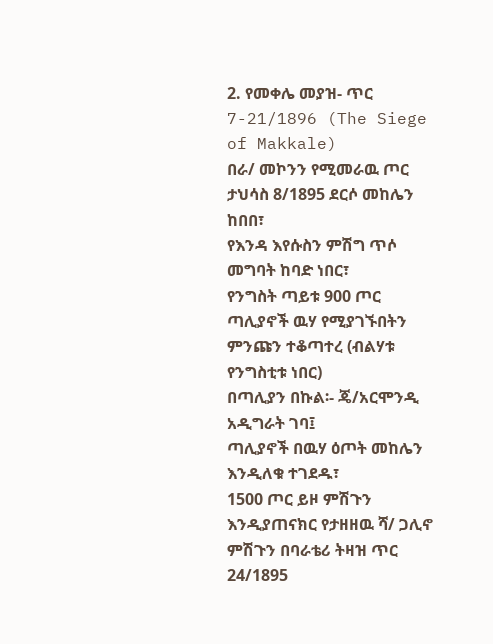2. የመቀሌ መያዝ- ጥር 7-21/1896 (The Siege of Makkale)
በራ/ መኮንን የሚመራዉ ጦር ታህሳስ 8/1895 ደርሶ መከሌን ከበበ፣
የእንዳ እየሱስን ምሽግ ጥሶ መግባት ከባድ ነበር፣
የንግስት ጣይቱ 900 ጦር ጣሊያኖች ዉሃ የሚያገኙበትን ምንጩን ተቆጣተረ (ብልሃቱ የንግስቲቱ ነበር)
በጣሊያን በኩል፡- ጄ/አርሞንዲ አዲግራት ገባ፤
ጣሊያኖች በዉሃ ዕጦት መከሌን እንዲለቁ ተገደዱ፣
1500 ጦር ይዞ ምሽጉን እንዲያጠናክር የታዘዘዉ ሻ/ ጋሊኖ ምሽጉን በባራቴሪ ትዛዝ ጥር 24/1895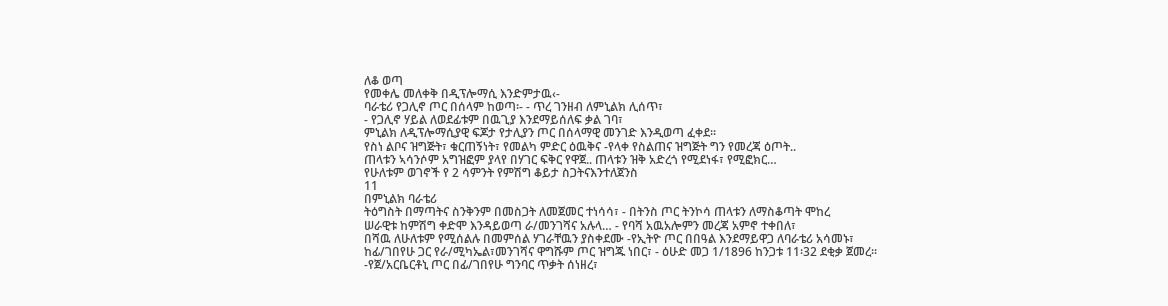ለቆ ወጣ
የመቀሌ መለቀቅ በዲፕሎማሲ እንድምታዉ‹-
ባራቴሪ የጋሊኖ ጦር በሰላም ከወጣ፡- - ጥረ ገንዘብ ለምኒልክ ሊሰጥ፣
- የጋሊኖ ሃይል ለወደፊቱም በዉጊያ እንደማይሰለፍ ቃል ገባ፣
ምኒልክ ለዲፕሎማሲያዊ ፍጆታ የታሊያን ጦር በሰላማዊ መንገድ እንዲወጣ ፈቀደ፡፡
የስነ ልቦና ዝግጅት፣ ቁርጠኝነት፣ የመልካ ምድር ዕዉቅና -የላቀ የስልጠና ዝግጅት ግን የመረጃ ዕጦት..
ጠላቱን ኣሳንሶም አግዝፎም ያላየ በሃገር ፍቅር የዋጀ.. ጠላቱን ዝቅ አድረጎ የሚደነፋ፣ የሚፎክር…
የሁለቱም ወገኖች የ 2 ሳምንት የምሽግ ቆይታ ስጋትናእንተለጀንስ
11
በምኒልክ ባራቴሪ
ትዕግስት በማጣትና ስንቅንም በመስጋት ለመጀመር ተነሳሳ፣ - በትንስ ጦር ትንኮሳ ጠላቱን ለማስቆጣት ሞከረ
ሠራዊቱ ከምሽግ ቀድሞ እንዳይወጣ ራ/መንገሻና አሉላ… - የባሻ አዉአሎምን መረጃ አምኖ ተቀበለ፣
በሻዉ ለሁለቱም የሚሰልሉ በመምሰል ሃገራቸዉን ያስቀደሙ -የኢትዮ ጦር በበዓል እንደማይዋጋ ለባራቴሪ አሳመኑ፣
ከፊ/ገበየሁ ጋር የራ/ሚካኤል፣መንገሻና ዋግሹም ጦር ዝግጁ ነበር፣ - ዕሁድ መጋ 1/1896 ከንጋቱ 11፡32 ደቂቃ ጀመረ፡፡
-የጀ/አርቤርቶኒ ጦር በፊ/ገበየሁ ግንባር ጥቃት ሰነዘረ፣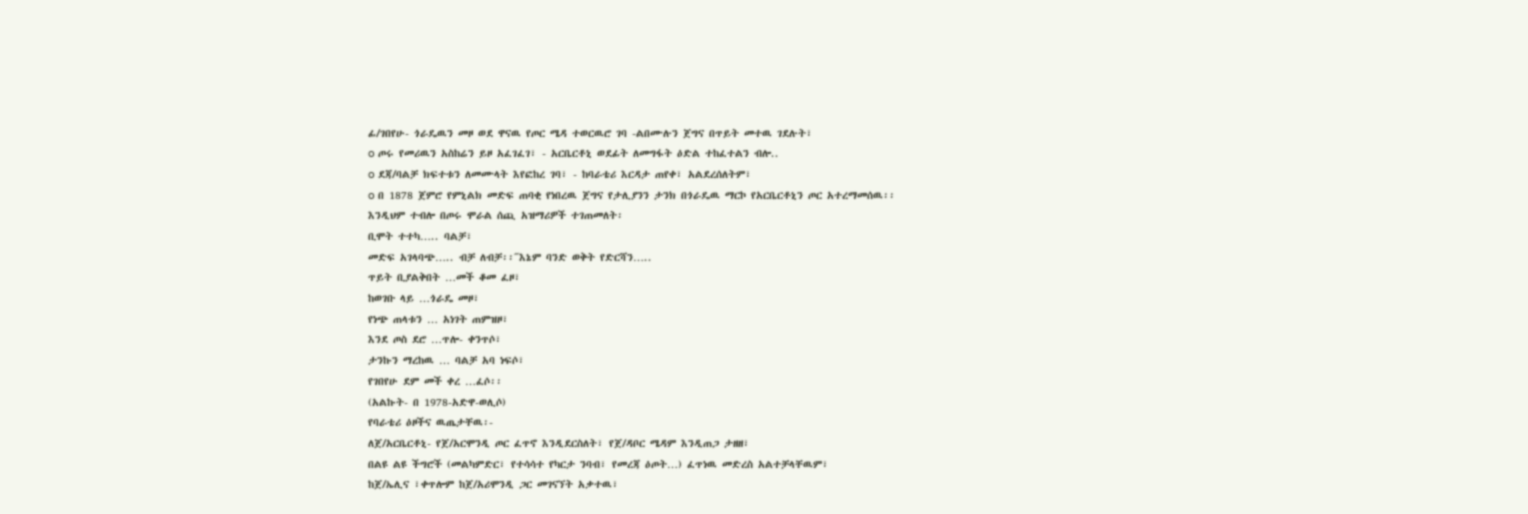ፊ/ገበየሁ- ጎራዴዉን መዞ ወደ ዋናዉ የጦር ሜዳ ተወርዉሮ ገባ -ልበሙሉን ጀግና በጥይት መተዉ ገደሉት፣
o ጦሩ የመሪዉን አስከሬን ይዞ አፈገፈገ፣ - አርቤርቶኒ ወደፊት ለመግፋት ዕድል ተከፈተልን ብሎ..
o ደጃ/ባልቻ ክፍተቱን ለመሙላት እየፎከረ ገባ፣ - ከባራቴሪ እርዳታ ጠየቀ፣ አልደረሰለትም፣
o በ 1878 ጀምሮ የምኒልክ መድፍ ጠባቂ የነበረዉ ጀግና የታሊያንን ታንክ በጎራዴዉ ማርኮ የአርቤርቶኒን ጦር አተረማመሰዉ፡፡
እንዲህም ተብሎ በጦሩ ሞራል ሰጪ አዝማሪዎች ተገጠመለት፡
ቢሞት ተተካ….. ባልቻ፣
መድፍ አገላባጭ….. ብቻ ለብቻ፡፡˝እኔም ባንድ ወቅት የድርሻን…..
ጥይት ቢያልቅበት …መች ቆመ ፈዞ፣
ከወገቡ ላይ …ጎራዴ መዞ፣
የነጭ ጠላቱን … አነገት ጠምዝዞ፣
እንደ ጦስ ደሮ …ጥሎ- ቀንጥሶ፣
ታንኩን ማረከዉ … ባልቻ አባ ነፍሶ፣
የገበየሁ ደም መች ቀረ …ፈሶ፡፡
(አልኩት- በ 1978-አድዋ-ወሊሶ)
የባራቴሪ ዕዞችና ዉጤታቸዉ፡-
ለጀ/አርቤርቶኒ- የጀ/አርሞንዲ ጦር ፈጥኖ እንዲደርስለት፣ የጀ/ዳቦር ሜዳም እንዲጠጋ ታዘዘ፣
በልዩ ልዩ ችግሮች (መልካምድር፣ የተሳሳተ የካርታ ንባብ፣ የመረጃ ዕጦት…) ፈጥነዉ መድረስ አልተቻላቸዉም፣
ከጀ/ኤሊና ፣ቀጥሎም ከጀ/አሪሞንዲ ጋር መገናኘት አቃተዉ፣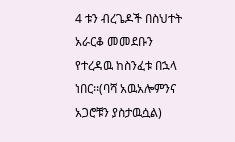4 ቱን ብረጌዶች በስህተት አራርቆ መመደቡን የተረዳዉ ከስንፈቱ በኋላ ነበር፡፡(ባሻ አዉአሎምንና አጋሮቹን ያስታዉሷል)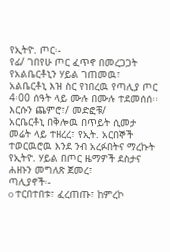የኢትዮ. ጦር፡-
የፊ/ ገበየሁ ጦር ፈጥኖ በመረጋጋት የአልቤርቶኒን ሃይል ገጠመዉ፣
አልቤርቶኒ እዝ ስር የነበረዉ የጣሊያ ጦር 4፡00 ሰዓት ላይ ሙሉ በሙሉ ተደመሰሰ፡፡ እርሱን ጨምሮ፣/ መድፎቹ/
አርቤርቶኒ በቅሎዉ በጥይት ሲመታ መሬት ላይ ተዘረረ፣ የኢት. አርበኞች ተወርዉሮዉ እንደ ንብ አረፉበትና ማረኩት
የኢትዮ. ሃይል በጦር ዜማዎች ደስታና ሐዘኑን መግለጽ ጀመረ፣
ጣሊያኖች፡-
o ተርበተበቱ፣ ፈረጠጡ፣ ከምረኮ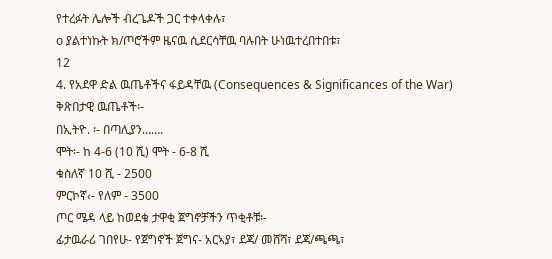የተረፉት ሌሎች ብረጌዶች ጋር ተቀላቀሉ፣
o ያልተነኩት ክ/ጦሮችም ዜናዉ ሲደርሳቸዉ ባሉበት ሁነዉተረበተበቱ፣
12
4. የአደዋ ድል ዉጤቶችና ፋይዳቸዉ (Consequences & Significances of the War)
ቅጽበታዊ ዉጤቶች፡-
በኢትዮ. ፡- በጣሊያን…….
ሞት፡- ከ 4-6 (10 ሺ) ሞት - 6-8 ሺ
ቁስለኛ 10 ሺ - 2500
ምርኮኛ‹- የለም - 3500
ጦር ሜዳ ላይ ከወደቁ ታዋቂ ጀግኖቻችን ጥቂቶቹ፡-
ፊታዉራሪ ገበየሁ- የጀግኖች ጀግና- አርኣያ፣ ደጃ/ መሸሻ፣ ደጃ/ጫጫ፣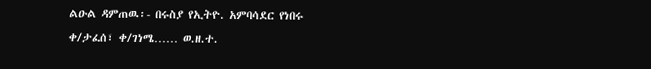ልዑል ዳምጠዉ፡- በሩስያ የኢትዮ. አምባሳደር የነበሩ
ቀ/ታፈሰ፣ ቀ/ገነሜ…… ወ.ዘ.ተ.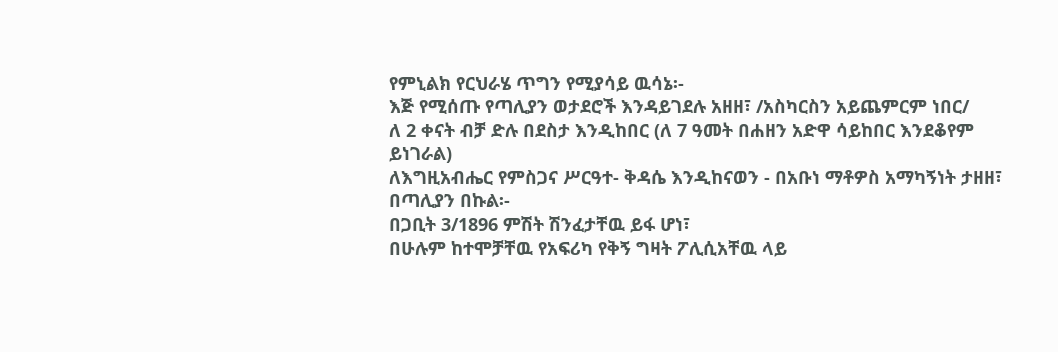የምኒልክ የርህራሄ ጥግን የሚያሳይ ዉሳኔ፡-
እጅ የሚሰጡ የጣሊያን ወታደሮች እንዳይገደሉ አዘዘ፣ /አስካርስን አይጨምርም ነበር/
ለ 2 ቀናት ብቻ ድሉ በደስታ እንዲከበር (ለ 7 ዓመት በሐዘን አድዋ ሳይከበር እንደቆየም ይነገራል)
ለእግዚአብሔር የምስጋና ሥርዓተ- ቅዳሴ እንዲከናወን - በአቡነ ማቶዎስ አማካኝነት ታዘዘ፣
በጣሊያን በኩል፡-
በጋቢት 3/1896 ምሽት ሽንፈታቸዉ ይፋ ሆነ፣
በሁሉም ከተሞቻቸዉ የአፍሪካ የቅኝ ግዛት ፖሊሲአቸዉ ላይ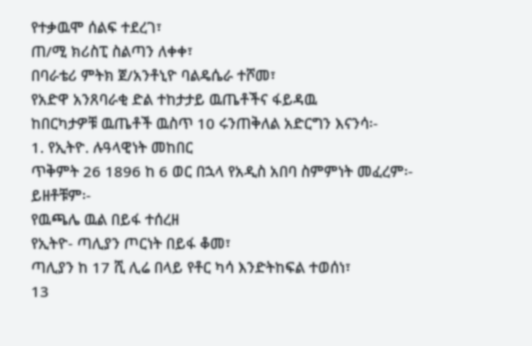የተቃዉሞ ሰልፍ ተደረገ፣
ጠ/ሚ ክሪስፒ ስልጣን ለቀቀ፣
በባራቴሪ ምትክ ጀ/አንቶኒዮ ባልዴሴራ ተሾመ፣
የአድዋ አንጸባራቂ ድል ተከታታይ ዉጤቶችና ፋይዳዉ
ከበርካታዎቹ ዉጤቶች ዉስጥ 10 ሩንጠቅለል አድርግን እናንሳ፡-
1. የኢትዮ. ሉዓላዊነት መከበር
ጥቅምት 26 1896 ከ 6 ወር በኋላ የአዲስ አበባ ስምምነት መፈረም፡- ይዘቶቹም፡-
የዉጫሌ ዉል በይፋ ተሰረዘ
የኢትዮ- ጣሊያን ጦርነት በይፋ ቆመ፣
ጣሊያን ከ 17 ሺ ሊሬ በላይ የቶር ካሳ እንድትከፍል ተወሰነ፣
13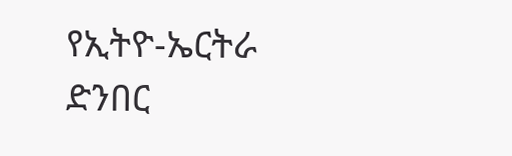የኢትዮ-ኤርትራ ድንበር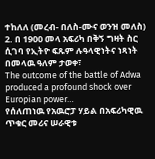ተከለለ (መረብ- በለስ-ሙና ወንዝ መለስ)
2. በ 1900 መላ አፍሪካ በቅኝ ግዛት ስር ሲገባ የኢትዮ ፍጹም ሉዓላዊነትና ነጻነት በመላዉ ዓለም ታወቀ፣
The outcome of the battle of Adwa produced a profound shock over Europian power…
የሰለጠነዉ የአዉሮፓ ሃይል በአፍሪካዊዉ ጥቁር መሪና ሠራዊቱ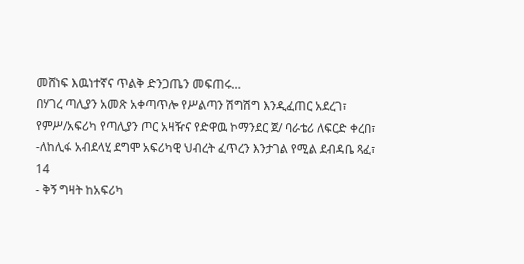መሸነፍ እዉነተኛና ጥልቅ ድንጋጤን መፍጠሩ…
በሃገረ ጣሊያን አመጽ አቀጣጥሎ የሥልጣን ሽግሽግ እንዲፈጠር አደረገ፣
የምሥ/አፍሪካ የጣሊያን ጦር አዛዥና የድዋዉ ኮማንደር ጀ/ ባራቴሪ ለፍርድ ቀረበ፣
-ለከሊፋ አብደላሂ ደግሞ አፍሪካዊ ህብረት ፈጥረን እንታገል የሚል ደብዳቤ ጻፈ፣
14
- ቅኝ ግዛት ከአፍሪካ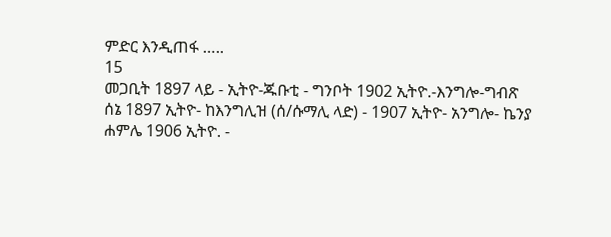ምድር እንዲጠፋ …..
15
መጋቢት 1897 ላይ - ኢትዮ-ጁቡቲ - ግንቦት 1902 ኢትዮ.-እንግሎ-ግብጽ
ሰኔ 1897 ኢትዮ- ከእንግሊዝ (ሰ/ሱማሊ ላድ) - 1907 ኢትዮ- አንግሎ- ኬንያ
ሐምሌ 1906 ኢትዮ. -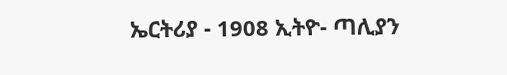ኤርትሪያ - 1908 ኢትዮ- ጣሊያን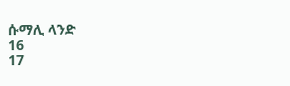ሱማሊ ላንድ
16
17